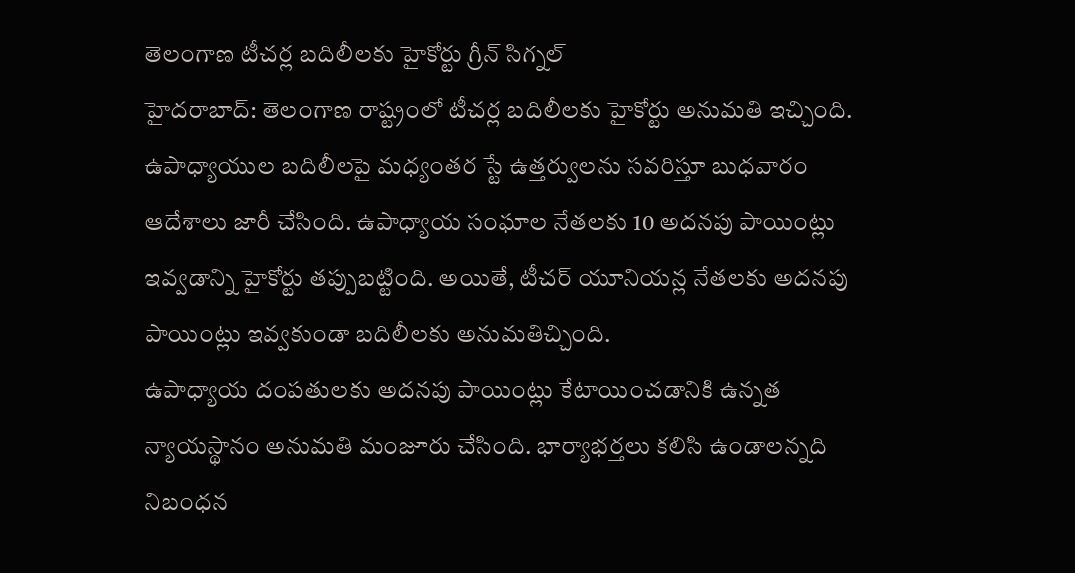తెలంగాణ టీచర్ల బదిలీలకు హైకోర్టు గ్రీన్ సిగ్నల్
హైదరాబాద్: తెలంగాణ రాష్ట్రంలో టీచర్ల బదిలీలకు హైకోర్టు అనుమతి ఇచ్చింది. ఉపాధ్యాయుల బదిలీలపై మధ్యంతర స్టే ఉత్తర్వులను సవరిస్తూ బుధవారం ఆదేశాలు జారీ చేసింది. ఉపాధ్యాయ సంఘాల నేతలకు 10 అదనపు పాయింట్లు ఇవ్వడాన్ని హైకోర్టు తప్పుబట్టింది. అయితే, టీచర్ యూనియన్ల నేతలకు అదనపు పాయింట్లు ఇవ్వకుండా బదిలీలకు అనుమతిచ్చింది.
ఉపాధ్యాయ దంపతులకు అదనపు పాయింట్లు కేటాయించడానికి ఉన్నత న్యాయస్థానం అనుమతి మంజూరు చేసింది. భార్యాభర్తలు కలిసి ఉండాలన్నది నిబంధన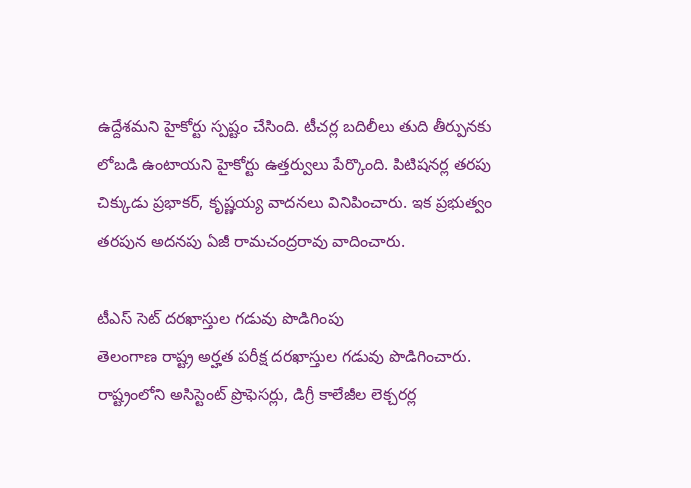ఉద్దేశమని హైకోర్టు స్పష్టం చేసింది. టీచర్ల బదిలీలు తుది తీర్పునకు లోబడి ఉంటాయని హైకోర్టు ఉత్తర్వులు పేర్కొంది. పిటిషనర్ల తరపు చిక్కుడు ప్రభాకర్, కృష్ణయ్య వాదనలు వినిపించారు. ఇక ప్రభుత్వం తరపున అదనపు ఏజీ రామచంద్రరావు వాదించారు.

టీఎస్ సెట్ దరఖాస్తుల గడువు పొడిగింపు
తెలంగాణ రాష్ట్ర అర్హత పరీక్ష దరఖాస్తుల గడువు పొడిగించారు. రాష్ట్రంలోని అసిస్టెంట్ ప్రొఫెసర్లు, డిగ్రీ కాలేజీల లెక్చరర్ల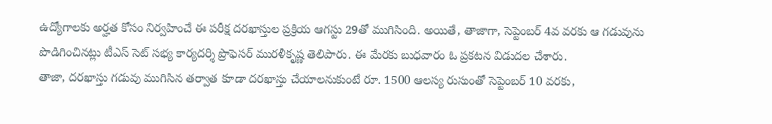ఉద్యోగాలకు అర్హత కోసం నిర్వహించే ఈ పరీక్ష దరఖాస్తుల ప్రక్రియ ఆగస్టు 29తో ముగిసింది. అయితే, తాజాగా, సెప్టెంబర్ 4వ వరకు ఆ గడువును పొడిగించినట్లు టీఎస్ సెట్ సభ్య కార్యదర్శి ప్రొఫెసర్ మురళీకృష్ణ తెలిపారు. ఈ మేరకు బుధవారం ఓ ప్రకటన విడుదల చేశారు.
తాజా, దరఖాస్తు గడువు ముగిసిన తర్వాత కూడా దరఖాస్తు చేయాలనుకుంటే రూ. 1500 ఆలస్య రుసుంతో సెప్టెంబర్ 10 వరకు,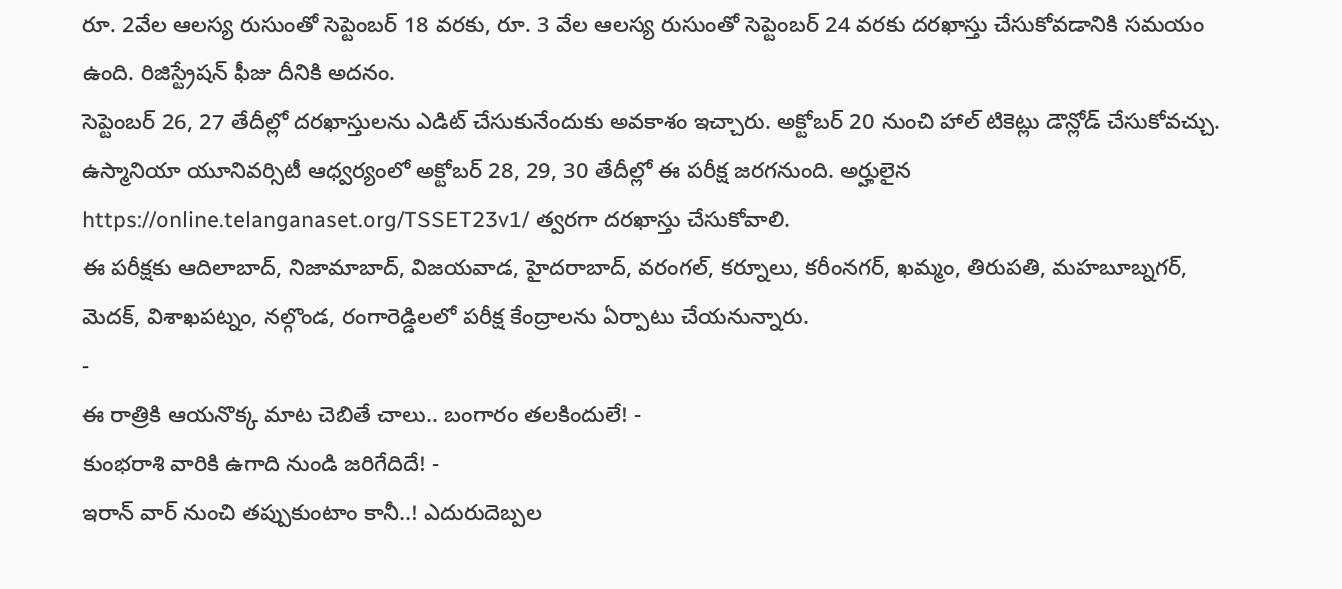రూ. 2వేల ఆలస్య రుసుంతో సెప్టెంబర్ 18 వరకు, రూ. 3 వేల ఆలస్య రుసుంతో సెప్టెంబర్ 24 వరకు దరఖాస్తు చేసుకోవడానికి సమయం ఉంది. రిజిస్ట్రేషన్ ఫీజు దీనికి అదనం.
సెప్టెంబర్ 26, 27 తేదీల్లో దరఖాస్తులను ఎడిట్ చేసుకునేందుకు అవకాశం ఇచ్చారు. అక్టోబర్ 20 నుంచి హాల్ టికెట్లు డౌన్లోడ్ చేసుకోవచ్చు. ఉస్మానియా యూనివర్సిటీ ఆధ్వర్యంలో అక్టోబర్ 28, 29, 30 తేదీల్లో ఈ పరీక్ష జరగనుంది. అర్హులైన https://online.telanganaset.org/TSSET23v1/ త్వరగా దరఖాస్తు చేసుకోవాలి.
ఈ పరీక్షకు ఆదిలాబాద్, నిజామాబాద్, విజయవాడ, హైదరాబాద్, వరంగల్, కర్నూలు, కరీంనగర్, ఖమ్మం, తిరుపతి, మహబూబ్నగర్, మెదక్, విశాఖపట్నం, నల్గొండ, రంగారెడ్డిలలో పరీక్ష కేంద్రాలను ఏర్పాటు చేయనున్నారు.
-
ఈ రాత్రికి ఆయనొక్క మాట చెబితే చాలు.. బంగారం తలకిందులే! -
కుంభరాశి వారికి ఉగాది నుండి జరిగేదిదే! -
ఇరాన్ వార్ నుంచి తప్పుకుంటాం కానీ..! ఎదురుదెబ్పల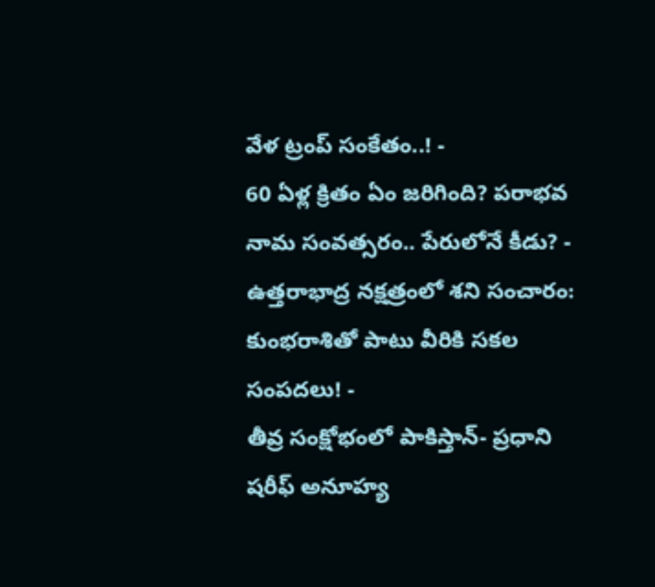వేళ ట్రంప్ సంకేతం..! -
60 ఏళ్ల క్రితం ఏం జరిగింది? పరాభవ నామ సంవత్సరం.. పేరులోనే కీడు? -
ఉత్తరాభాద్ర నక్షత్రంలో శని సంచారం: కుంభరాశితో పాటు వీరికి సకల సంపదలు! -
తీవ్ర సంక్షోభంలో పాకిస్తాన్- ప్రధాని షరీఫ్ అనూహ్య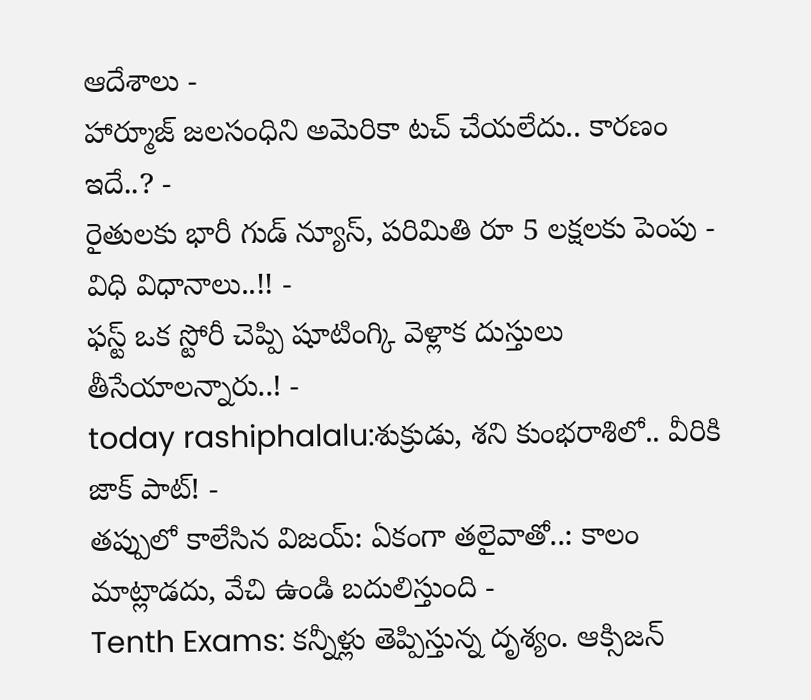ఆదేశాలు -
హార్మూజ్ జలసంధిని అమెరికా టచ్ చేయలేదు.. కారణం ఇదే..? -
రైతులకు భారీ గుడ్ న్యూస్, పరిమితి రూ 5 లక్షలకు పెంపు - విధి విధానాలు..!! -
ఫస్ట్ ఒక స్టోరీ చెప్పి షూటింగ్కి వెళ్లాక దుస్తులు తీసేయాలన్నారు..! -
today rashiphalalu:శుక్రుడు, శని కుంభరాశిలో.. వీరికి జాక్ పాట్! -
తప్పులో కాలేసిన విజయ్: ఏకంగా తలైవాతో..: కాలం మాట్లాడదు, వేచి ఉండి బదులిస్తుంది -
Tenth Exams: కన్నీళ్లు తెప్పిస్తున్న దృశ్యం. ఆక్సిజన్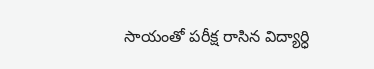సాయంతో పరీక్ష రాసిన విద్యార్ధి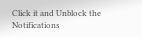Click it and Unblock the Notifications